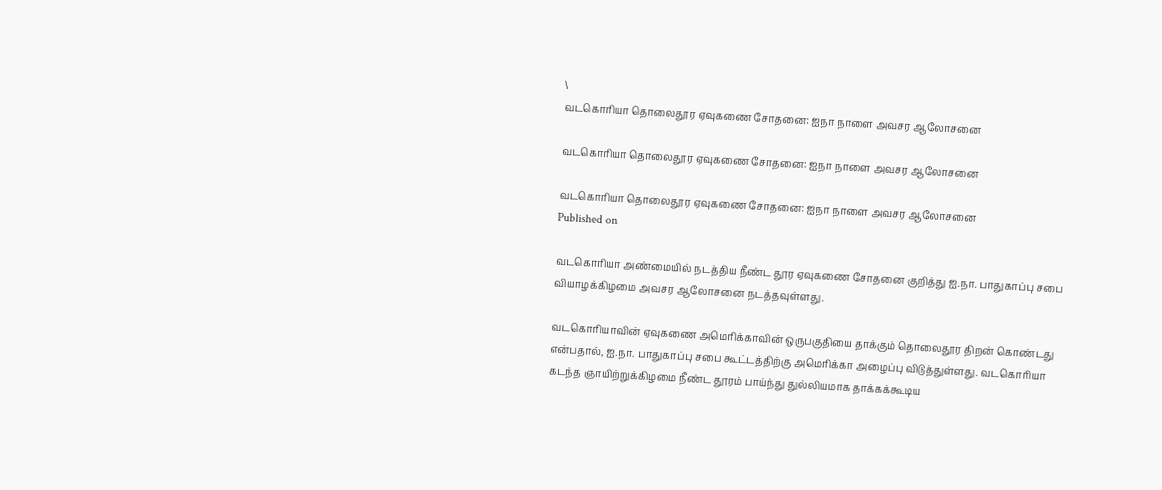\
வடகொரியா தொலைதூர ஏவுகணை சோதனை: ஐநா நாளை அவசர ஆலோசனை

வடகொரியா தொலைதூர ஏவுகணை சோதனை: ஐநா நாளை அவசர ஆலோசனை

வடகொரியா தொலைதூர ஏவுகணை சோதனை: ஐநா நாளை அவசர ஆலோசனை
Published on

வடகொரியா அண்மையில் நடத்திய நீண்ட தூர ஏவுகணை சோதனை குறித்து ஐ.நா. பாதுகாப்பு சபை வியாழக்கிழமை அவசர ஆலோசனை நடத்தவுள்ளது.

வடகொரியாவின் ஏவுகணை அமெரிக்காவின் ஒருபகுதியை தாக்கும் தொலைதூர திறன் கொண்டது என்பதால், ஐ.நா. பாதுகாப்பு சபை கூட்டத்திற்கு அமெரிக்கா அழைப்பு விடுத்துள்ளது. வடகொரியா கடந்த ஞாயிற்றுக்கிழமை நீண்ட தூரம் பாய்ந்து துல்லியமாக தாக்கக்கூடிய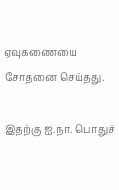ஏவுகணையை சோதனை செய்தது.

இதற்கு ஐ.நா. பொதுச்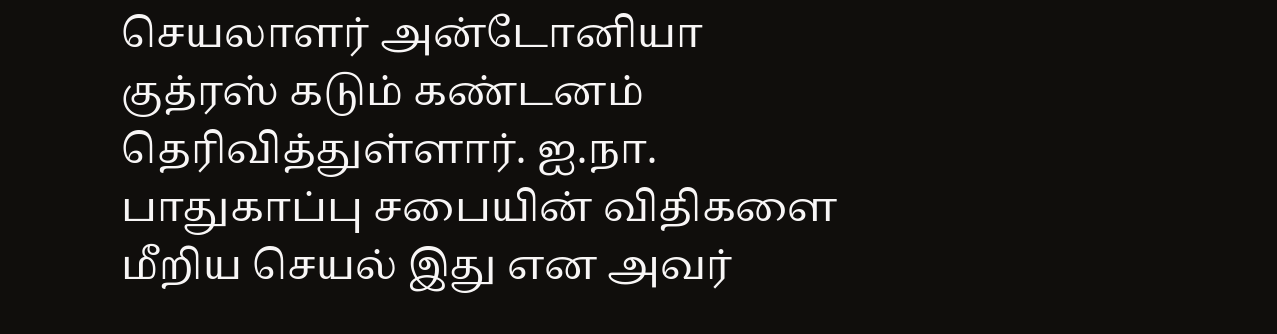செயலாளர் அன்டோனியா குத்ரஸ் கடும் கண்டனம் தெரிவித்துள்ளார். ஐ.நா. பாதுகாப்பு சபையின் விதிகளை மீறிய செயல் இது என அவர்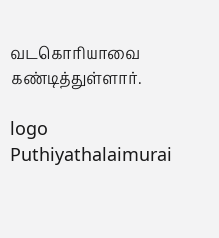வடகொரியாவை கண்டித்துள்ளார்.

logo
Puthiyathalaimurai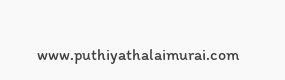www.puthiyathalaimurai.com